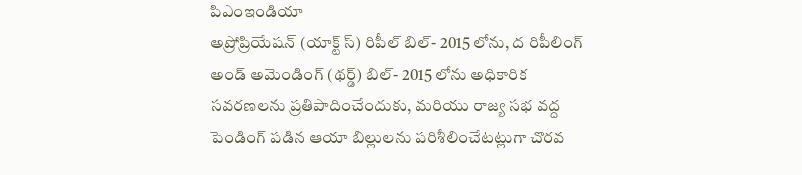పిఎంఇండియా
అప్రోప్రియేషన్ (యాక్ట్ స్) రిపీల్ బిల్- 2015 లోను, ద రిపీలింగ్ అండ్ అమెండింగ్ (థర్డ్) బిల్- 2015 లోను అధికారిక సవరణలను ప్రతిపాదించేందుకు, మరియు రాజ్య సభ వద్ద పెండింగ్ పడిన ఆయా బిల్లులను పరిశీలించేటట్లుగా చొరవ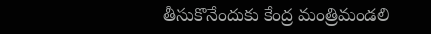తీసుకొనేందుకు కేంద్ర మంత్రిమండలి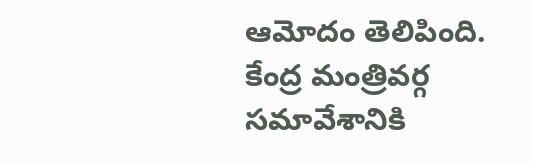ఆమోదం తెలిపింది. కేంద్ర మంత్రివర్గ సమావేశానికి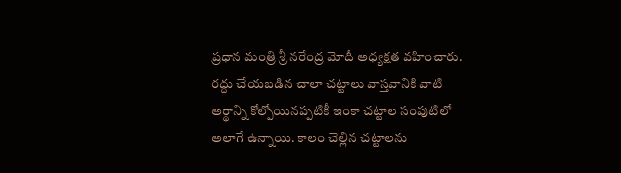ప్రధాన మంత్రి శ్రీ నరేంద్ర మోదీ అధ్యక్షత వహించారు.
రద్దు చేయబడిన చాలా చట్టాలు వాస్తవానికి వాటి అర్థాన్ని కోల్పోయినప్పటికీ ఇంకా చట్టాల సంపుటిలో అలాగే ఉన్నాయి. కాలం చెల్లిన చట్టాలను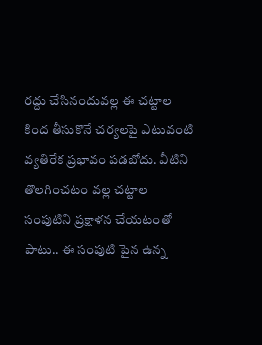రద్దు చేసినందువల్ల ఈ చట్టాల కింద తీసుకొనే చర్యలపై ఎటువంటి వ్యతిరేక ప్రభావం పడబోదు. వీటిని తొలగించటం వల్ల చట్టాల సంపుటిని ప్రక్షాళన చేయటంతో పాటు.. ఈ సంపుటి పైన ఉన్న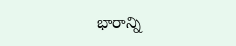భారాన్ని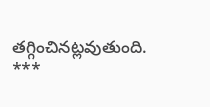తగ్గించినట్లవుతుంది.
***